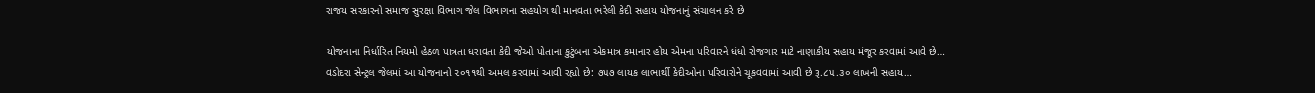રાજય સરકારનો સમાજ સુરક્ષા વિભાગ જેલ વિભાગના સહયોગ થી માનવતા ભરેલી કેદી સહાય યોજનાનું સંચાલન કરે છે

યોજનાના નિર્ધારિત નિયમો હેઠળ પાત્રતા ધરાવતા કેદી જેઓ પોતાના કુટુંબના એકમાત્ર કમાનાર હોય એમના પરિવારને ધંધો રોજગાર માટે નાણાકીય સહાય મંજૂર કરવામાં આવે છે…
વડોદરા સેન્ટ્રલ જેલમાં આ યોજનાનો ૨૦૧૧થી અમલ કરવામાં આવી રહ્યો છે: ૭૫૭ લાયક લાભાર્થી કેદીઓના પરિવારોને ચૂકવવામાં આવી છે રૂ.૮૫.૩૦ લાખની સહાય…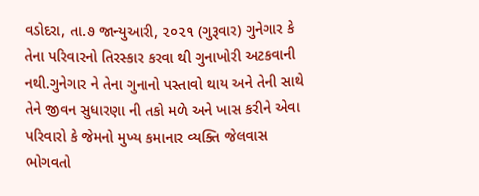વડોદરા, તા.૭ જાન્યુઆરી, ૨૦૨૧ (ગુરૂવાર) ગુનેગાર કે તેના પરિવારનો તિરસ્કાર કરવા થી ગુનાખોરી અટકવાની નથી.ગુનેગાર ને તેના ગુનાનો પસ્તાવો થાય અને તેની સાથે તેને જીવન સુધારણા ની તકો મળે અને ખાસ કરીને એવા પરિવારો કે જેમનો મુખ્ય કમાનાર વ્યક્તિ જેલવાસ ભોગવતો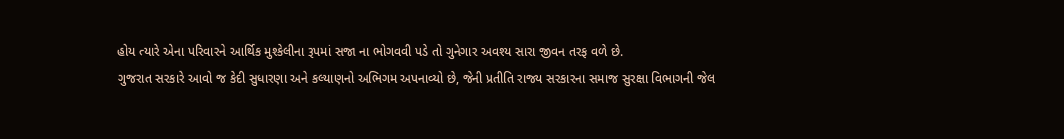હોય ત્યારે એના પરિવારને આર્થિક મુશ્કેલીના રૂપમાં સજા ના ભોગવવી પડે તો ગુનેગાર અવશ્ય સારા જીવન તરફ વળે છે.
ગુજરાત સરકારે આવો જ કેદી સુધારણા અને કલ્યાણનો અભિગમ અપનાવ્યો છે, જેની પ્રતીતિ રાજ્ય સરકારના સમાજ સુરક્ષા વિભાગની જેલ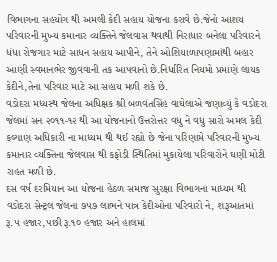વિભાગના સહયોગ થી અમલી કેદી સહાય યોજના કરાવે છે.જેનો આશય પરિવારની મુખ્ય કમાનાર વ્યક્તિને જેલવાસ થવાથી નિરાધાર બનેલા પરિવારને ધંધા રોજગાર માટે સાધન સહાય આપીને, તેને ઓશિયાળાપણામાંથી બહાર આણી સ્વમાનભેર જીવવાની તક આપવાનો છે.નિર્ધારિત નિયમો પ્રમાણે લાયક કેદીને,તેના પરિવાર માટે આ સહાય મળી શકે છે.
વડોદરા મધ્યસ્થ જેલના અધિક્ષક શ્રી બળવંતસિંહ વાઘેલાએ જણાવ્યું કે વડોદરા જેલમાં સન ૨૦૧૧-૧૨ થી આ યોજનાનો ઉત્તરોત્તર વધુ ને વધુ સારો અમલ કેદી કલ્યાણ અધિકારી ના માધ્યમ થી થઈ રહ્યો છે જેના પરિણામે પરિવારની મુખ્ય કમાનાર વ્યક્તિના જેલવાસ થી કફોડી સ્થિતિમાં મુકાયેલા પરિવારોને ઘણી મોટી રાહત મળી છે.
દસ વર્ષ દરમિયાન આ યોજના હેઠળ સમાજ સુરક્ષા વિભાગના માધ્યમ થી વડોદરા સેન્ટ્રલ જેલના ૭૫૭ લાભને પાત્ર કેદીઓના પરિવારો ને, શરૂઆતમાં રૂ.૫ હજાર,પછી રૂ.૧૦ હજાર અને હાલમાં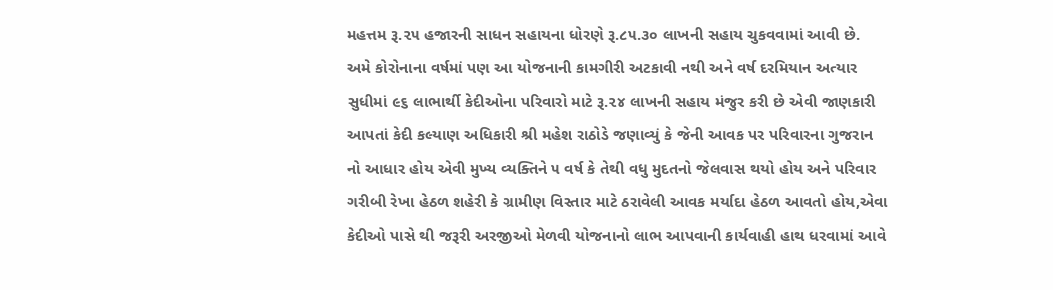મહત્તમ રૂ.૨૫ હજારની સાધન સહાયના ધોરણે રૂ.૮૫.૩૦ લાખની સહાય ચુકવવામાં આવી છે.
અમે કોરોનાના વર્ષમાં પણ આ યોજનાની કામગીરી અટકાવી નથી અને વર્ષ દરમિયાન અત્યાર સુધીમાં ૯૬ લાભાર્થી કેદીઓના પરિવારો માટે રૂ.૨૪ લાખની સહાય મંજુર કરી છે એવી જાણકારી આપતાં કેદી કલ્યાણ અધિકારી શ્રી મહેશ રાઠોડે જણાવ્યું કે જેની આવક પર પરિવારના ગુજરાન નો આધાર હોય એવી મુખ્ય વ્યક્તિને ૫ વર્ષ કે તેથી વધુ મુદતનો જેલવાસ થયો હોય અને પરિવાર ગરીબી રેખા હેઠળ શહેરી કે ગ્રામીણ વિસ્તાર માટે ઠરાવેલી આવક મર્યાદા હેઠળ આવતો હોય,એવા કેદીઓ પાસે થી જરૂરી અરજીઓ મેળવી યોજનાનો લાભ આપવાની કાર્યવાહી હાથ ધરવામાં આવે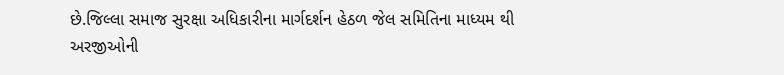છે.જિલ્લા સમાજ સુરક્ષા અધિકારીના માર્ગદર્શન હેઠળ જેલ સમિતિના માધ્યમ થી અરજીઓની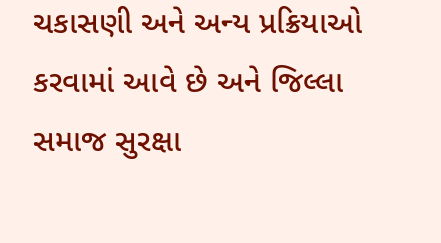ચકાસણી અને અન્ય પ્રક્રિયાઓ કરવામાં આવે છે અને જિલ્લા સમાજ સુરક્ષા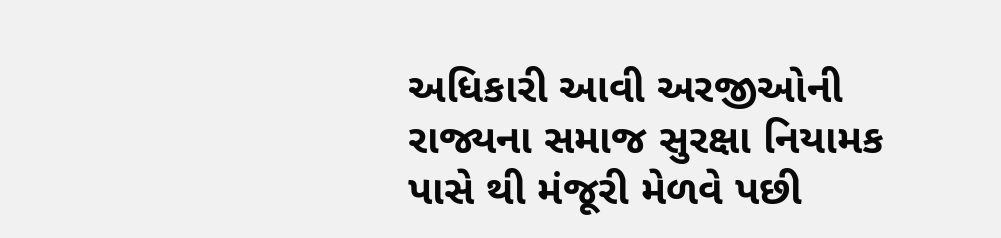અધિકારી આવી અરજીઓની રાજ્યના સમાજ સુરક્ષા નિયામક પાસે થી મંજૂરી મેળવે પછી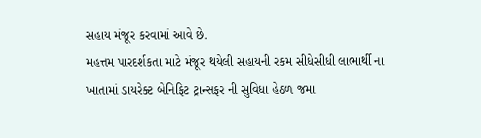સહાય મંજૂર કરવામાં આવે છે.
મહત્તમ પારદર્શકતા માટે મંજૂર થયેલી સહાયની રકમ સીધેસીધી લાભાર્થી ના ખાતામાં ડાયરેક્ટ બેનિફિટ ટ્રાન્સફર ની સુવિધા હેઠળ જમા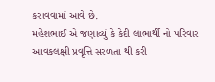કરાવવામાં આવે છે.
મહેશભાઈ એ જણાવ્યું કે કેદી લાભાર્થી નો પરિવાર આવકલક્ષી પ્રવૃત્તિ સરળતા થી કરી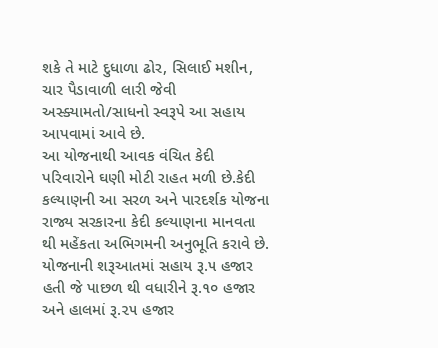શકે તે માટે દુધાળા ઢોર, સિલાઈ મશીન, ચાર પૈડાવાળી લારી જેવી અસ્ક્યામતો/સાધનો સ્વરૂપે આ સહાય આપવામાં આવે છે.
આ યોજનાથી આવક વંચિત કેદી પરિવારોને ઘણી મોટી રાહત મળી છે.કેદી કલ્યાણની આ સરળ અને પારદર્શક યોજના રાજ્ય સરકારના કેદી કલ્યાણના માનવતા થી મહેંકતા અભિગમની અનુભૂતિ કરાવે છે.
યોજનાની શરૂઆતમાં સહાય રૂ.૫ હજાર હતી જે પાછળ થી વધારીને રૂ.૧૦ હજાર અને હાલમાં રૂ.૨૫ હજાર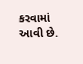કરવામાં આવી છે.